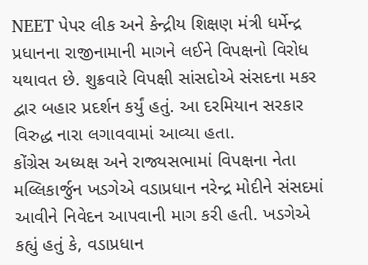NEET પેપર લીક અને કેન્દ્રીય શિક્ષણ મંત્રી ધર્મેન્દ્ર પ્રધાનના રાજીનામાની માગને લઈને વિપક્ષનો વિરોધ યથાવત છે. શુક્રવારે વિપક્ષી સાંસદોએ સંસદના મકર દ્વાર બહાર પ્રદર્શન કર્યું હતું. આ દરમિયાન સરકાર વિરુદ્ધ નારા લગાવવામાં આવ્યા હતા.
કોંગ્રેસ અધ્યક્ષ અને રાજ્યસભામાં વિપક્ષના નેતા મલ્લિકાર્જુન ખડગેએ વડાપ્રધાન નરેન્દ્ર મોદીને સંસદમાં આવીને નિવેદન આપવાની માગ કરી હતી. ખડગેએ કહ્યું હતું કે, વડાપ્રધાન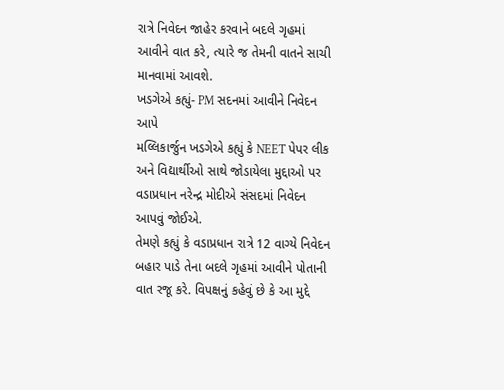રાત્રે નિવેદન જાહેર કરવાને બદલે ગૃહમાં આવીને વાત કરે, ત્યારે જ તેમની વાતને સાચી માનવામાં આવશે.
ખડગેએ કહ્યું- PM સદનમાં આવીને નિવેદન આપે
મલ્લિકાર્જુન ખડગેએ કહ્યું કે NEET પેપર લીક અને વિદ્યાર્થીઓ સાથે જોડાયેલા મુદ્દાઓ પર વડાપ્રધાન નરેન્દ્ર મોદીએ સંસદમાં નિવેદન આપવું જોઈએ.
તેમણે કહ્યું કે વડાપ્રધાન રાત્રે 12 વાગ્યે નિવેદન બહાર પાડે તેના બદલે ગૃહમાં આવીને પોતાની વાત રજૂ કરે. વિપક્ષનું કહેવું છે કે આ મુદ્દે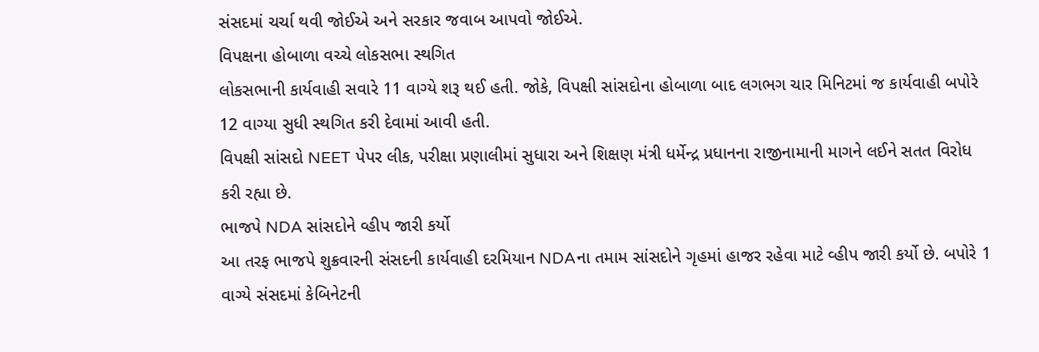સંસદમાં ચર્ચા થવી જોઈએ અને સરકાર જવાબ આપવો જોઈએ.
વિપક્ષના હોબાળા વચ્ચે લોકસભા સ્થગિત
લોકસભાની કાર્યવાહી સવારે 11 વાગ્યે શરૂ થઈ હતી. જોકે, વિપક્ષી સાંસદોના હોબાળા બાદ લગભગ ચાર મિનિટમાં જ કાર્યવાહી બપોરે 12 વાગ્યા સુધી સ્થગિત કરી દેવામાં આવી હતી.
વિપક્ષી સાંસદો NEET પેપર લીક, પરીક્ષા પ્રણાલીમાં સુધારા અને શિક્ષણ મંત્રી ધર્મેન્દ્ર પ્રધાનના રાજીનામાની માગને લઈને સતત વિરોધ કરી રહ્યા છે.
ભાજપે NDA સાંસદોને વ્હીપ જારી કર્યો
આ તરફ ભાજપે શુક્રવારની સંસદની કાર્યવાહી દરમિયાન NDAના તમામ સાંસદોને ગૃહમાં હાજર રહેવા માટે વ્હીપ જારી કર્યો છે. બપોરે 1 વાગ્યે સંસદમાં કેબિનેટની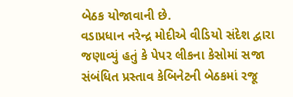બેઠક યોજાવાની છે.
વડાપ્રધાન નરેન્દ્ર મોદીએ વીડિયો સંદેશ દ્વારા જણાવ્યું હતું કે પેપર લીકના કેસોમાં સજા સંબંધિત પ્રસ્તાવ કેબિનેટની બેઠકમાં રજૂ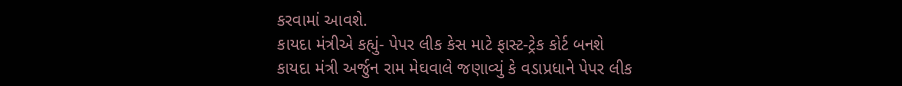કરવામાં આવશે.
કાયદા મંત્રીએ કહ્યું- પેપર લીક કેસ માટે ફાસ્ટ-ટ્રેક કોર્ટ બનશે
કાયદા મંત્રી અર્જુન રામ મેઘવાલે જણાવ્યું કે વડાપ્રધાને પેપર લીક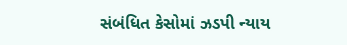સંબંધિત કેસોમાં ઝડપી ન્યાય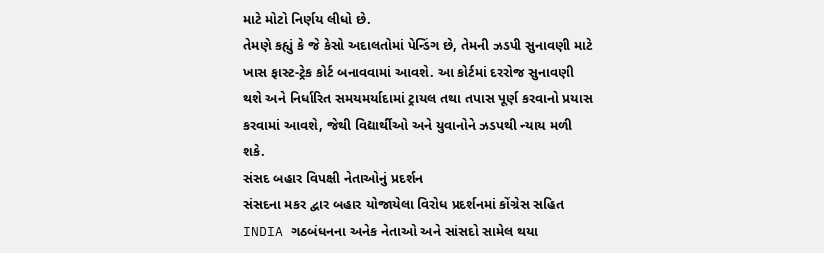માટે મોટો નિર્ણય લીધો છે.
તેમણે કહ્યું કે જે કેસો અદાલતોમાં પેન્ડિંગ છે, તેમની ઝડપી સુનાવણી માટે ખાસ ફાસ્ટ-ટ્રેક કોર્ટ બનાવવામાં આવશે. આ કોર્ટમાં દરરોજ સુનાવણી થશે અને નિર્ધારિત સમયમર્યાદામાં ટ્રાયલ તથા તપાસ પૂર્ણ કરવાનો પ્રયાસ કરવામાં આવશે, જેથી વિદ્યાર્થીઓ અને યુવાનોને ઝડપથી ન્યાય મળી શકે.
સંસદ બહાર વિપક્ષી નેતાઓનું પ્રદર્શન
સંસદના મકર દ્વાર બહાર યોજાયેલા વિરોધ પ્રદર્શનમાં કોંગ્રેસ સહિત INDIA ગઠબંધનના અનેક નેતાઓ અને સાંસદો સામેલ થયા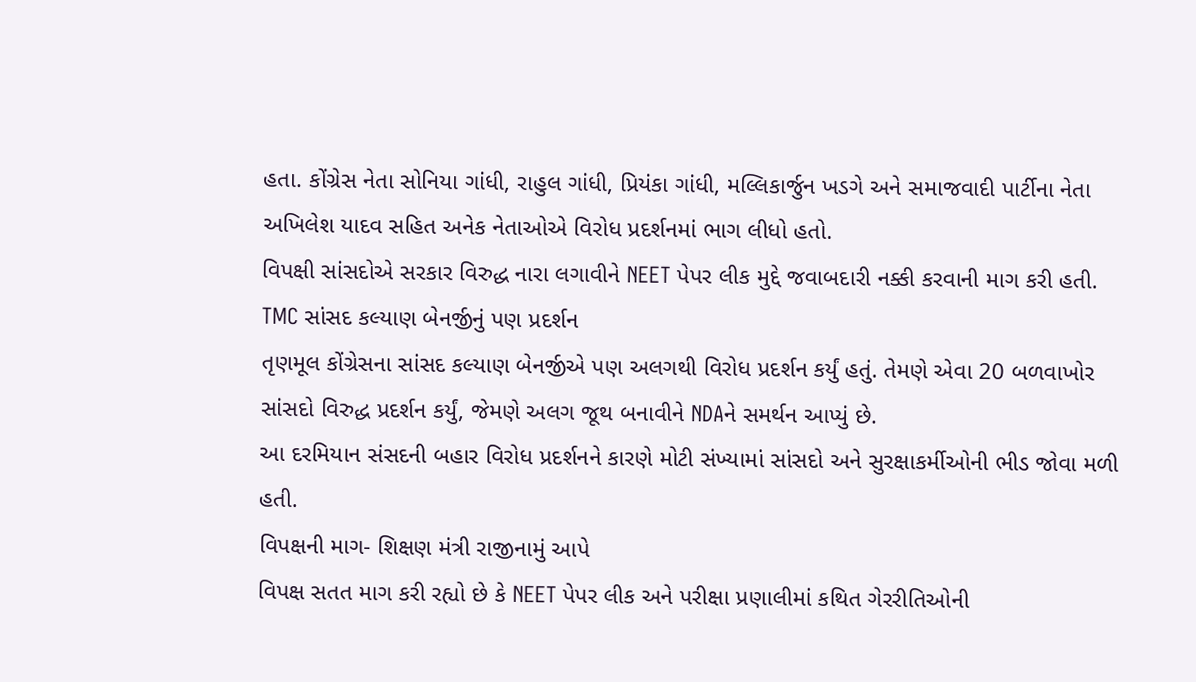હતા. કોંગ્રેસ નેતા સોનિયા ગાંધી, રાહુલ ગાંધી, પ્રિયંકા ગાંધી, મલ્લિકાર્જુન ખડગે અને સમાજવાદી પાર્ટીના નેતા અખિલેશ યાદવ સહિત અનેક નેતાઓએ વિરોધ પ્રદર્શનમાં ભાગ લીધો હતો.
વિપક્ષી સાંસદોએ સરકાર વિરુદ્ધ નારા લગાવીને NEET પેપર લીક મુદ્દે જવાબદારી નક્કી કરવાની માગ કરી હતી.
TMC સાંસદ કલ્યાણ બેનર્જીનું પણ પ્રદર્શન
તૃણમૂલ કોંગ્રેસના સાંસદ કલ્યાણ બેનર્જીએ પણ અલગથી વિરોધ પ્રદર્શન કર્યું હતું. તેમણે એવા 20 બળવાખોર સાંસદો વિરુદ્ધ પ્રદર્શન કર્યું, જેમણે અલગ જૂથ બનાવીને NDAને સમર્થન આપ્યું છે.
આ દરમિયાન સંસદની બહાર વિરોધ પ્રદર્શનને કારણે મોટી સંખ્યામાં સાંસદો અને સુરક્ષાકર્મીઓની ભીડ જોવા મળી હતી.
વિપક્ષની માગ- શિક્ષણ મંત્રી રાજીનામું આપે
વિપક્ષ સતત માગ કરી રહ્યો છે કે NEET પેપર લીક અને પરીક્ષા પ્રણાલીમાં કથિત ગેરરીતિઓની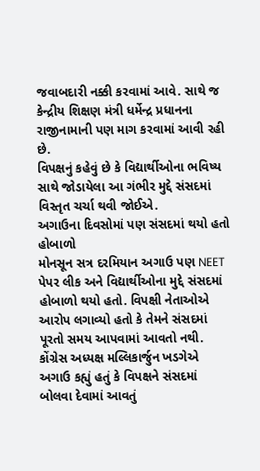જવાબદારી નક્કી કરવામાં આવે. સાથે જ કેન્દ્રીય શિક્ષણ મંત્રી ધર્મેન્દ્ર પ્રધાનના રાજીનામાની પણ માગ કરવામાં આવી રહી છે.
વિપક્ષનું કહેવું છે કે વિદ્યાર્થીઓના ભવિષ્ય સાથે જોડાયેલા આ ગંભીર મુદ્દે સંસદમાં વિસ્તૃત ચર્ચા થવી જોઈએ.
અગાઉના દિવસોમાં પણ સંસદમાં થયો હતો હોબાળો
મોનસૂન સત્ર દરમિયાન અગાઉ પણ NEET પેપર લીક અને વિદ્યાર્થીઓના મુદ્દે સંસદમાં હોબાળો થયો હતો. વિપક્ષી નેતાઓએ આરોપ લગાવ્યો હતો કે તેમને સંસદમાં પૂરતો સમય આપવામાં આવતો નથી.
કોંગ્રેસ અધ્યક્ષ મલ્લિકાર્જુન ખડગેએ અગાઉ કહ્યું હતું કે વિપક્ષને સંસદમાં બોલવા દેવામાં આવતું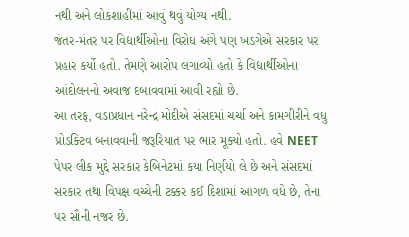નથી અને લોકશાહીમાં આવું થવું યોગ્ય નથી.
જંતર-મંતર પર વિદ્યાર્થીઓના વિરોધ અંગે પણ ખડગેએ સરકાર પર પ્રહાર કર્યો હતો. તેમણે આરોપ લગાવ્યો હતો કે વિદ્યાર્થીઓના આંદોલનનો અવાજ દબાવવામાં આવી રહ્યો છે.
આ તરફ, વડાપ્રધાન નરેન્દ્ર મોદીએ સંસદમાં ચર્ચા અને કામગીરીને વધુ પ્રોડક્ટિવ બનાવવાની જરૂરિયાત પર ભાર મૂક્યો હતો. હવે NEET પેપર લીક મુદ્દે સરકાર કેબિનેટમાં કયા નિર્ણયો લે છે અને સંસદમાં સરકાર તથા વિપક્ષ વચ્ચેની ટક્કર કઈ દિશામાં આગળ વધે છે, તેના પર સૌની નજર છે.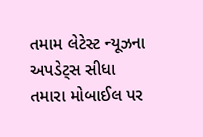તમામ લેટેસ્ટ ન્યૂઝના અપડેટ્સ સીધા તમારા મોબાઈલ પર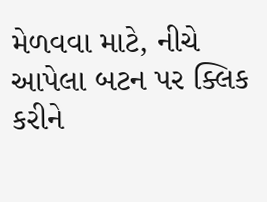મેળવવા માટે, નીચે આપેલા બટન પર ક્લિક કરીને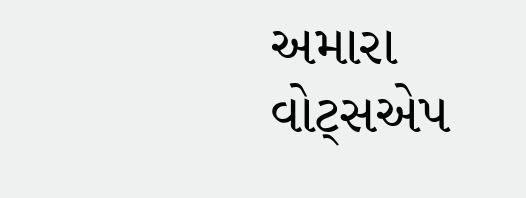અમારા વોટ્સએપ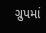ગ્રુપમાં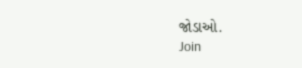જોડાઓ.
Join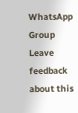WhatsApp Group
Leave feedback about this